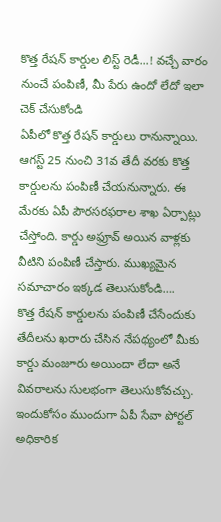కొత్త రేషన్ కార్డుల లిస్ట్ రెడీ...! వచ్చే వారం నుంచే పంపిణీ, మీ పేరు ఉందో లేదో ఇలా చెక్ చేసుకోండి
ఏపీలో కొత్త రేషన్ కార్డులు రానున్నాయి. ఆగస్ట్ 25 నుంచి 31వ తేదీ వరకు కొత్త కార్డులను పంపిణీ చేయనున్నారు. ఈ మేరకు ఏపీ పౌరసరఫరాల శాఖ ఏర్పాట్లు చేస్తోంది. కార్డు అఫ్రూవ్ అయిన వాళ్లకు వీటిని పంపిణీ చేస్తారు. ముఖ్యమైన సమాచారం ఇక్కడ తెలుసుకోండి….
కొత్త రేషన్ కార్డులను పంపిణీ చేసేందుకు తేదీలను ఖరారు చేసిన నేపథ్యంలో మీకు కార్డు మంజూరు అయిందా లేదా అనే వివరాలను సులభంగా తెలుసుకోవచ్చు. ఇందుకోసం ముందుగా ఏపీ సేవా పోర్టల్ అధికారిక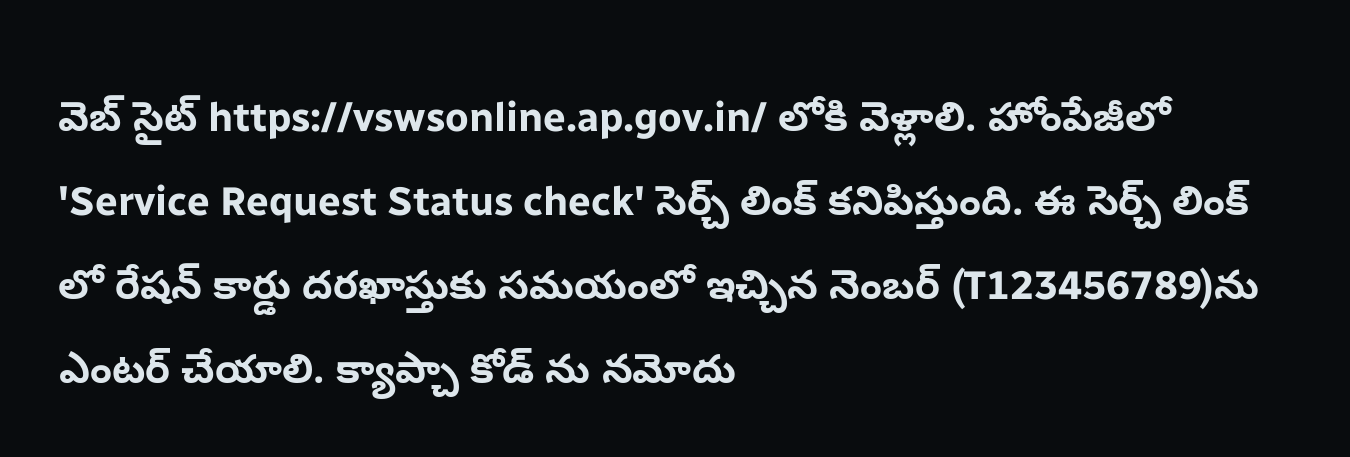వెబ్ సైట్ https://vswsonline.ap.gov.in/ లోకి వెళ్లాలి. హోంపేజీలో 'Service Request Status check' సెర్చ్ లింక్ కనిపిస్తుంది. ఈ సెర్చ్ లింక్ లో రేషన్ కార్డు దరఖాస్తుకు సమయంలో ఇచ్చిన నెంబర్ (T123456789)ను ఎంటర్ చేయాలి. క్యాప్చా కోడ్ ను నమోదు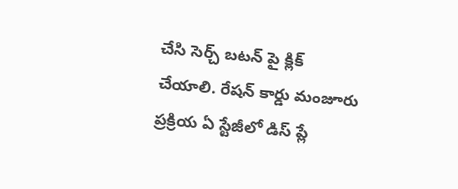చేసి సెర్చ్ బటన్ పై క్లిక్ చేయాలి. రేషన్ కార్డు మంజూరు ప్రక్రియ ఏ స్టేజీలో డిస్ ప్లే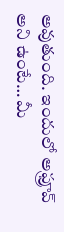అవుతుంది. ఇందులో అఫ్రూవ్ అని ఉంటే… మీ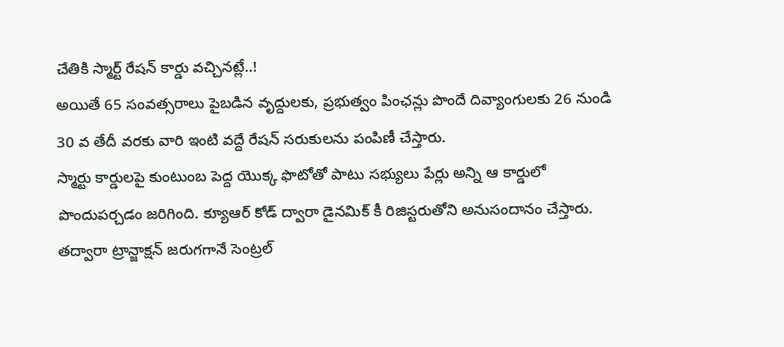చేతికి స్మార్ట్ రేషన్ కార్డు వచ్చినట్లే..!
అయితే 65 సంవత్సరాలు పైబడిన వృద్దులకు, ప్రభుత్వం పింఛన్లు పొందే దివ్యాంగులకు 26 నుండి 30 వ తేదీ వరకు వారి ఇంటి వద్దే రేషన్ సరుకులను పంపిణీ చేస్తారు.
స్మార్టు కార్డులపై కుంటుంబ పెద్ద యొక్క ఫొటోతో పాటు సభ్యులు పేర్లు అన్ని ఆ కార్డులో పొందుపర్చడం జరిగింది. క్యూఆర్ కోడ్ ద్వారా డైనమిక్ కీ రిజిస్టరుతోని అనుసందానం చేస్తారు. తద్వారా ట్రాన్జాక్షన్ జరుగగానే సెంట్రల్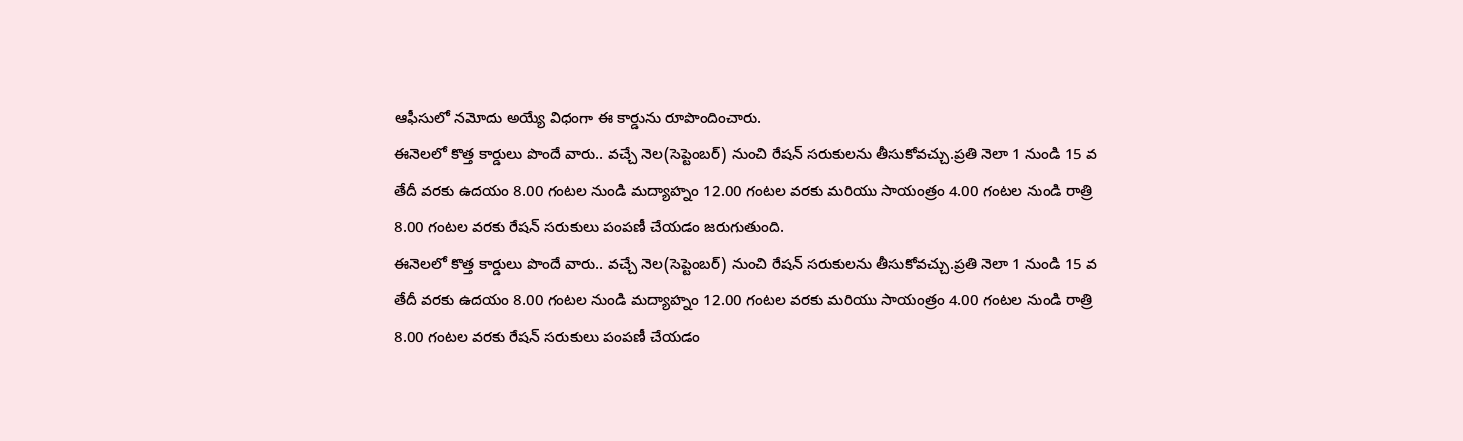ఆఫీసులో నమోదు అయ్యే విధంగా ఈ కార్డును రూపొందించారు.
ఈనెలలో కొత్త కార్డులు పొందే వారు.. వచ్చే నెల(సెప్టెంబర్) నుంచి రేషన్ సరుకులను తీసుకోవచ్చు.ప్రతి నెలా 1 నుండి 15 వ తేదీ వరకు ఉదయం 8.00 గంటల నుండి మద్యాహ్నం 12.00 గంటల వరకు మరియు సాయంత్రం 4.00 గంటల నుండి రాత్రి 8.00 గంటల వరకు రేషన్ సరుకులు పంపణీ చేయడం జరుగుతుంది.
ఈనెలలో కొత్త కార్డులు పొందే వారు.. వచ్చే నెల(సెప్టెంబర్) నుంచి రేషన్ సరుకులను తీసుకోవచ్చు.ప్రతి నెలా 1 నుండి 15 వ తేదీ వరకు ఉదయం 8.00 గంటల నుండి మద్యాహ్నం 12.00 గంటల వరకు మరియు సాయంత్రం 4.00 గంటల నుండి రాత్రి 8.00 గంటల వరకు రేషన్ సరుకులు పంపణీ చేయడం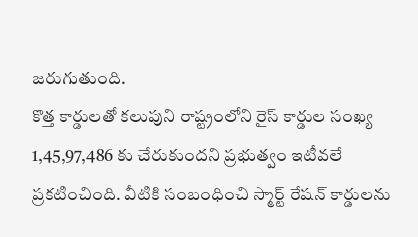జరుగుతుంది.
కొత్త కార్డులతో కలుపుని రాష్ట్రంలోని రైస్ కార్డుల సంఖ్య 1,45,97,486 కు చేరుకుందని ప్రభుత్వం ఇటీవలే ప్రకటించింది. వీటికి సంబంధించి స్మార్ట్ రేషన్ కార్డులను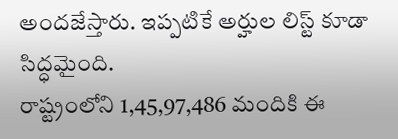అందజేస్తారు. ఇప్పటికే అర్హుల లిస్ట్ కూడా సిద్ధమైంది.
రాష్ట్రంలోని 1,45,97,486 మందికి ఈ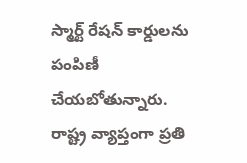స్మార్ట్ రేషన్ కార్డులను పంపిణీ చేయబోతున్నారు. రాష్ట్ర వ్యాప్తంగా ప్రతి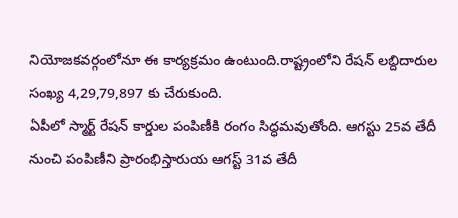నియోజకవర్గంలోనూ ఈ కార్యక్రమం ఉంటుంది.రాష్ట్రంలోని రేషన్ లబ్దిదారుల సంఖ్య 4,29,79,897 కు చేరుకుంది.
ఏపీలో స్మార్ట్ రేషన్ కార్డుల పంపిణీకి రంగం సిద్ధమవుతోంది. ఆగస్టు 25వ తేదీ నుంచి పంపిణీని ప్రారంభిస్తారుయ ఆగస్ట్ 31వ తేదీ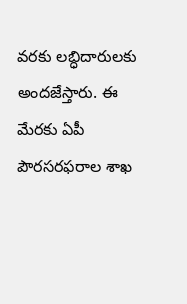వరకు లబ్ధిదారులకు అందజేస్తారు. ఈ మేరకు ఏపీ పౌరసరఫరాల శాఖ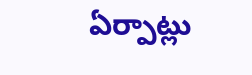ఏర్పాట్లు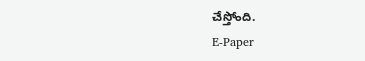చేస్తోంది.
E-Paper